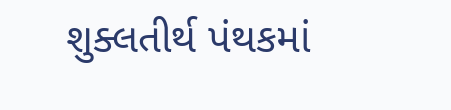શુક્લતીર્થ પંથકમાં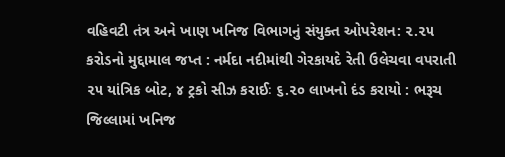વહિવટી તંત્ર અને ખાણ ખનિજ વિભાગનું સંયુક્ત ઓપરેશન: ૨.૨૫ કરોડનો મુદ્દામાલ જપ્ત : નર્મદા નદીમાંથી ગેરકાયદે રેતી ઉલેચવા વપરાતી ૨૫ યાંત્રિક બોટ, ૪ ટ્રકો સીઝ કરાઈઃ ૬.૨૦ લાખનો દંડ કરાયો : ભરૂચ જિલ્લામાં ખનિજ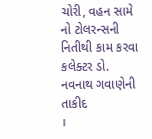ચોરી, વહન સામે નો ટોલરન્સની નિતીથી કામ કરવા કલેક્ટર ડો. નવનાથ ગવાણેની તાકીદ
।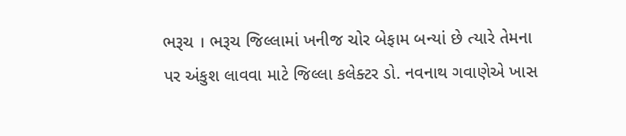ભરૂચ । ભરૂચ જિલ્લામાં ખનીજ ચોર બેફામ બન્યાં છે ત્યારે તેમના પર અંકુશ લાવવા માટે જિલ્લા કલેક્ટર ડો. નવનાથ ગવાણેએ ખાસ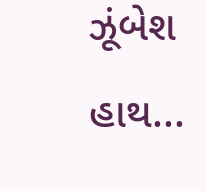ઝૂંબેશ હાથ...